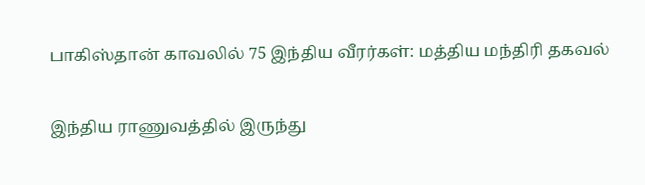பாகிஸ்தான் காவலில் 75 இந்திய வீரர்கள்: மத்திய மந்திரி தகவல்

இந்திய ராணுவத்தில் இருந்து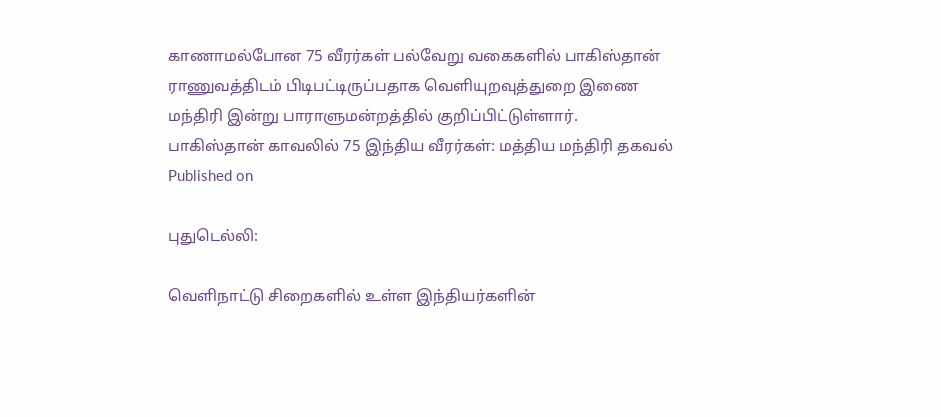காணாமல்போன 75 வீரர்கள் பல்வேறு வகைகளில் பாகிஸ்தான் ராணுவத்திடம் பிடிபட்டிருப்பதாக வெளியுறவுத்துறை இணை மந்திரி இன்று பாராளுமன்றத்தில் குறிப்பிட்டுள்ளார்.
பாகிஸ்தான் காவலில் 75 இந்திய வீரர்கள்: மத்திய மந்திரி தகவல்
Published on

புதுடெல்லி:

வெளிநாட்டு சிறைகளில் உள்ள இந்தியர்களின்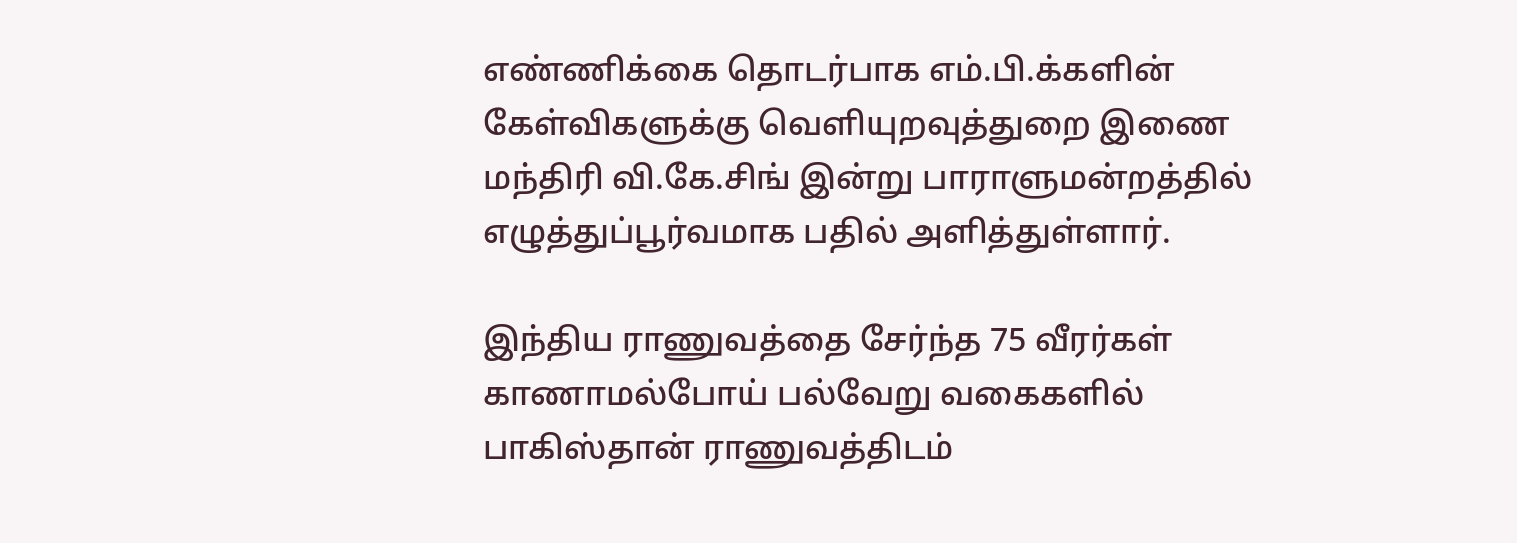எண்ணிக்கை தொடர்பாக எம்.பி.க்களின் கேள்விகளுக்கு வெளியுறவுத்துறை இணை மந்திரி வி.கே.சிங் இன்று பாராளுமன்றத்தில் எழுத்துப்பூர்வமாக பதில் அளித்துள்ளார்.

இந்திய ராணுவத்தை சேர்ந்த 75 வீரர்கள் காணாமல்போய் பல்வேறு வகைகளில் பாகிஸ்தான் ராணுவத்திடம்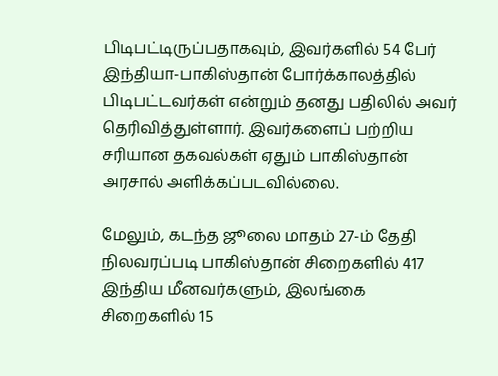பிடிபட்டிருப்பதாகவும், இவர்களில் 54 பேர் இந்தியா-பாகிஸ்தான் போர்க்காலத்தில் பிடிபட்டவர்கள் என்றும் தனது பதிலில் அவர் தெரிவித்துள்ளார். இவர்களைப் பற்றிய சரியான தகவல்கள் ஏதும் பாகிஸ்தான் அரசால் அளிக்கப்படவில்லை.

மேலும், கடந்த ஜூலை மாதம் 27-ம் தேதி நிலவரப்படி பாகிஸ்தான் சிறைகளில் 417 இந்திய மீனவர்களும், இலங்கை சிறைகளில் 15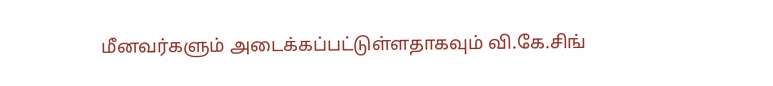மீனவர்களும் அடைக்கப்பட்டுள்ளதாகவும் வி.கே.சிங்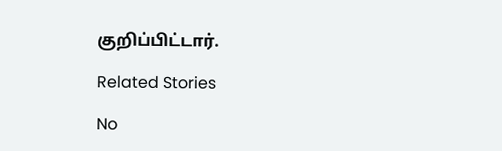குறிப்பிட்டார்.

Related Stories

No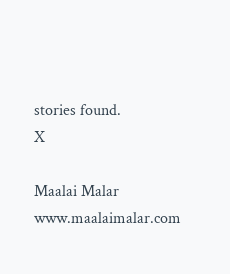stories found.
X

Maalai Malar
www.maalaimalar.com